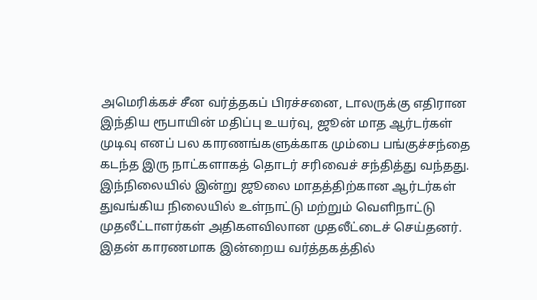அமெரிக்கச் சீன வர்த்தகப் பிரச்சனை, டாலருக்கு எதிரான இந்திய ரூபாயின் மதிப்பு உயர்வு, ஜூன் மாத ஆர்டர்கள் முடிவு எனப் பல காரணங்களுக்காக மும்பை பங்குச்சந்தை கடந்த இரு நாட்களாகத் தொடர் சரிவைச் சந்தித்து வந்தது. இந்நிலையில் இன்று ஜூலை மாதத்திற்கான ஆர்டர்கள் துவங்கிய நிலையில் உள்நாட்டு மற்றும் வெளிநாட்டு முதலீட்டாளர்கள் அதிகளவிலான முதலீட்டைச் செய்தனர்.
இதன் காரணமாக இன்றைய வர்த்தகத்தில்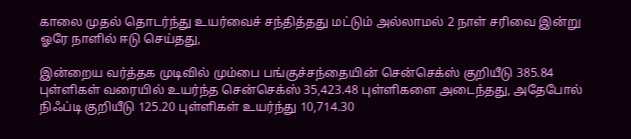காலை முதல் தொடர்ந்து உயர்வைச் சந்தித்தது மட்டும் அல்லாமல் 2 நாள் சரிவை இன்று ஓரே நாளில் ஈடு செய்தது,

இன்றைய வர்த்தக முடிவில் மும்பை பங்குச்சந்தையின் சென்செக்ஸ் குறியீடு 385.84 புள்ளிகள் வரையில் உயர்ந்த சென்செக்ஸ் 35,423.48 புள்ளிகளை அடைந்தது, அதேபோல் நிஃப்டி குறியீடு 125.20 புள்ளிகள் உயர்ந்து 10,714.30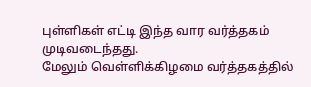புள்ளிகள் எட்டி இந்த வார வர்த்தகம் முடிவடைந்தது.
மேலும் வெள்ளிக்கிழமை வர்த்தகத்தில்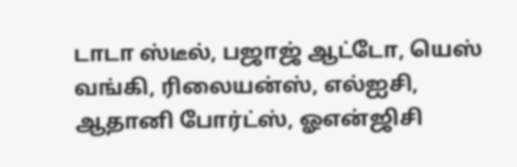டாடா ஸ்டீல், பஜாஜ் ஆட்டோ, யெஸ் வங்கி, ரிலையன்ஸ், எல்ஐசி, ஆதானி போர்ட்ஸ், ஓஎன்ஜிசி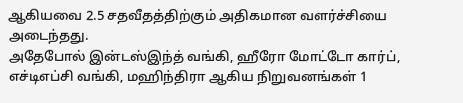ஆகியவை 2.5 சதவீதத்திற்கும் அதிகமான வளர்ச்சியை அடைந்தது.
அதேபோல் இன்டஸ்இந்த் வங்கி, ஹீரோ மோட்டோ கார்ப், எச்டிஎப்சி வங்கி, மஹிந்திரா ஆகிய நிறுவனங்கள் 1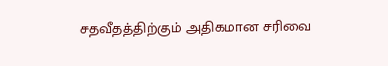சதவீதத்திற்கும் அதிகமான சரிவை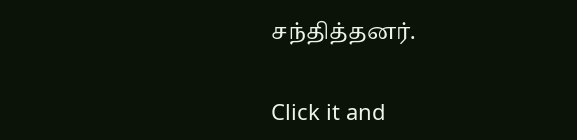சந்தித்தனர்.


Click it and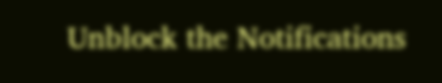Unblock the Notifications